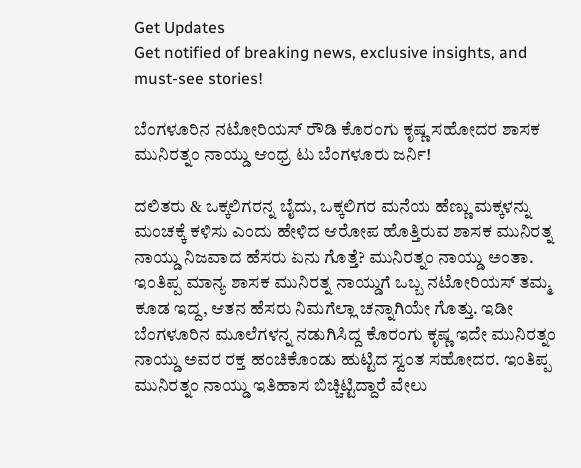Get Updates
Get notified of breaking news, exclusive insights, and must-see stories!

ಬೆಂಗಳೂರಿನ ನಟೋರಿಯಸ್ ರೌಡಿ ಕೊರಂಗು ಕೃಷ್ಣ ಸಹೋದರ ಶಾಸಕ ಮುನಿರತ್ನಂ ನಾಯ್ಡು ಆಂಧ್ರ ಟು ಬೆಂಗಳೂರು ಜರ್ನಿ!

ದಲಿತರು & ಒಕ್ಕಲಿಗರನ್ನ ಬೈದು, ಒಕ್ಕಲಿಗರ ಮನೆಯ ಹೆಣ್ಣು ಮಕ್ಕಳನ್ನು ಮಂಚಕ್ಕೆ ಕಳಿಸು ಎಂದು ಹೇಳಿದ ಆರೋಪ ಹೊತ್ತಿರುವ ಶಾಸಕ ಮುನಿರತ್ನ ನಾಯ್ಡು ನಿಜವಾದ ಹೆಸರು ಏನು ಗೊತ್ತೆ? ಮುನಿರತ್ನಂ ನಾಯ್ಡು ಅಂತಾ. ಇಂತಿಪ್ಪ ಮಾನ್ಯ ಶಾಸಕ ಮುನಿರತ್ನ ನಾಯ್ಡುಗೆ ಒಬ್ಬ ನಟೋರಿಯಸ್ ತಮ್ಮ ಕೂಡ ಇದ್ದ, ಆತನ ಹೆಸರು ನಿಮಗೆಲ್ಲಾ ಚನ್ನಾಗಿಯೇ ಗೊತ್ತು. ಇಡೀ ಬೆಂಗಳೂರಿನ ಮೂಲೆಗಳನ್ನ ನಡುಗಿಸಿದ್ದ ಕೊರಂಗು ಕೃಷ್ಣ ಇದೇ ಮುನಿರತ್ನಂ ನಾಯ್ಡು ಅವರ ರಕ್ತ ಹಂಚಿಕೊಂಡು ಹುಟ್ಟಿದ ಸ್ವಂತ ಸಹೋದರ. ಇಂತಿಪ್ಪ ಮುನಿರತ್ನಂ ನಾಯ್ಡು ಇತಿಹಾಸ ಬಿಚ್ಚಿಟ್ಟಿದ್ದಾರೆ ವೇಲು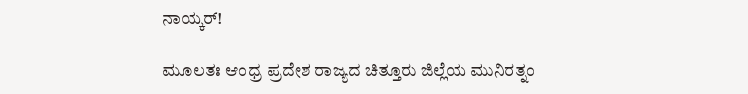ನಾಯ್ಕರ್!

ಮೂಲತಃ ಆಂಧ್ರ ಪ್ರದೇಶ ರಾಜ್ಯದ ಚಿತ್ತೂರು ಜಿಲ್ಲೆಯ ಮುನಿರತ್ನಂ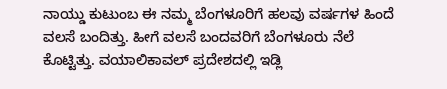ನಾಯ್ಡು ಕುಟುಂಬ ಈ ನಮ್ಮ ಬೆಂಗಳೂರಿಗೆ ಹಲವು ವರ್ಷಗಳ ಹಿಂದೆ ವಲಸೆ ಬಂದಿತ್ತು. ಹೀಗೆ ವಲಸೆ ಬಂದವರಿಗೆ ಬೆಂಗಳೂರು ನೆಲೆ ಕೊಟ್ಟಿತ್ತು. ವಯಾಲಿಕಾವಲ್ ಪ್ರದೇಶದಲ್ಲಿ ಇಡ್ಲಿ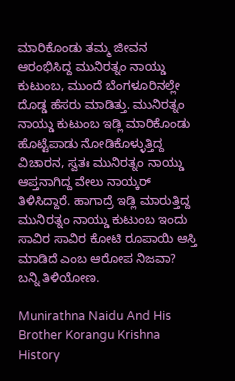ಮಾರಿಕೊಂಡು ತಮ್ಮ ಜೀವನ ಆರಂಭಿಸಿದ್ದ ಮುನಿರತ್ನಂ ನಾಯ್ಡು ಕುಟುಂಬ, ಮುಂದೆ ಬೆಂಗಳೂರಿನಲ್ಲೇ ದೊಡ್ಡ ಹೆಸರು ಮಾಡಿತ್ತು. ಮುನಿರತ್ನಂ ನಾಯ್ಡು ಕುಟುಂಬ ಇಡ್ಲಿ ಮಾರಿಕೊಂಡು ಹೊಟ್ಟೆಪಾಡು ನೋಡಿಕೊಳ್ಳುತ್ತಿದ್ದ ವಿಚಾರನ, ಸ್ವತಃ ಮುನಿರತ್ನಂ ನಾಯ್ಡು ಆಪ್ತನಾಗಿದ್ದ ವೇಲು ನಾಯ್ಕರ್ ತಿಳಿಸಿದ್ದಾರೆ. ಹಾಗಾದ್ರೆ ಇಡ್ಲಿ ಮಾರುತ್ತಿದ್ದ ಮುನಿರತ್ನಂ ನಾಯ್ಡು ಕುಟುಂಬ ಇಂದು ಸಾವಿರ ಸಾವಿರ ಕೋಟಿ ರೂಪಾಯಿ ಆಸ್ತಿ ಮಾಡಿದೆ ಎಂಬ ಆರೋಪ ನಿಜವಾ? ಬನ್ನಿ ತಿಳಿಯೋಣ.

Munirathna Naidu And His Brother Korangu Krishna History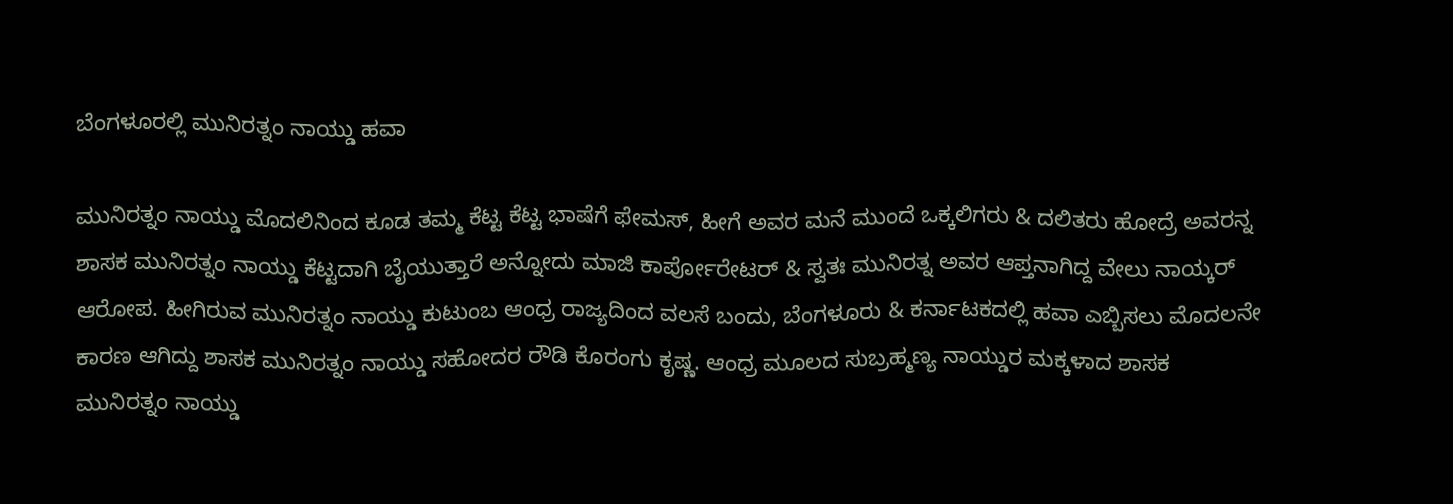ಬೆಂಗಳೂರಲ್ಲಿ ಮುನಿರತ್ನಂ ನಾಯ್ಡು ಹವಾ

ಮುನಿರತ್ನಂ ನಾಯ್ಡು ಮೊದಲಿನಿಂದ ಕೂಡ ತಮ್ಮ ಕೆಟ್ಟ ಕೆಟ್ಟ ಭಾಷೆಗೆ ಫೇಮಸ್, ಹೀಗೆ ಅವರ ಮನೆ ಮುಂದೆ ಒಕ್ಕಲಿಗರು & ದಲಿತರು ಹೋದ್ರೆ ಅವರನ್ನ ಶಾಸಕ ಮುನಿರತ್ನಂ ನಾಯ್ಡು ಕೆಟ್ಟದಾಗಿ ಬೈಯುತ್ತಾರೆ ಅನ್ನೋದು ಮಾಜಿ ಕಾರ್ಪೋರೇಟರ್ & ಸ್ವತಃ ಮುನಿರತ್ನ ಅವರ ಆಪ್ತನಾಗಿದ್ದ ವೇಲು ನಾಯ್ಕರ್ ಆರೋಪ. ಹೀಗಿರುವ ಮುನಿರತ್ನಂ ನಾಯ್ಡು ಕುಟುಂಬ ಆಂಧ್ರ ರಾಜ್ಯದಿಂದ ವಲಸೆ ಬಂದು, ಬೆಂಗಳೂರು & ಕರ್ನಾಟಕದಲ್ಲಿ ಹವಾ ಎಬ್ಬಿಸಲು ಮೊದಲನೇ ಕಾರಣ ಆಗಿದ್ದು ಶಾಸಕ ಮುನಿರತ್ನಂ ನಾಯ್ಡು ಸಹೋದರ ರೌಡಿ ಕೊರಂಗು ಕೃಷ್ಣ. ಆಂಧ್ರ ಮೂಲದ ಸುಬ್ರಹ್ಮಣ್ಯ ನಾಯ್ಡುರ ಮಕ್ಕಳಾದ ಶಾಸಕ ಮುನಿರತ್ನಂ ನಾಯ್ಡು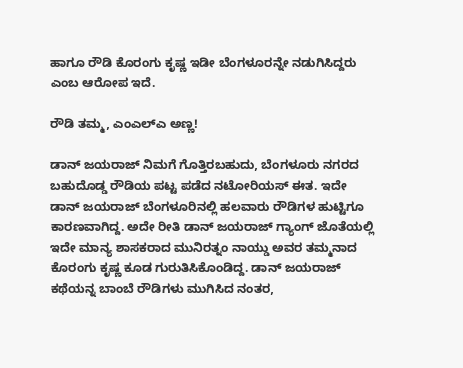ಹಾಗೂ ರೌಡಿ ಕೊರಂಗು ಕೃಷ್ಣ ಇಡೀ ಬೆಂಗಳೂರನ್ನೇ ನಡುಗಿಸಿದ್ದರು ಎಂಬ ಆರೋಪ ಇದೆ.

ರೌಡಿ ತಮ್ಮ, ಎಂಎಲ್‌ಎ ಅಣ್ಣ!

ಡಾನ್ ಜಯರಾಜ್ ನಿಮಗೆ ಗೊತ್ತಿರಬಹುದು, ಬೆಂಗಳೂರು ನಗರದ ಬಹುದೊಡ್ಡ ರೌಡಿಯ ಪಟ್ಟ ಪಡೆದ ನಟೋರಿಯಸ್ ಈತ. ಇದೇ ಡಾನ್ ಜಯರಾಜ್ ಬೆಂಗಳೂರಿನಲ್ಲಿ ಹಲವಾರು ರೌಡಿಗಳ ಹುಟ್ಟಿಗೂ ಕಾರಣವಾಗಿದ್ದ. ಅದೇ ರೀತಿ ಡಾನ್ ಜಯರಾಜ್ ಗ್ಯಾಂಗ್ ಜೊತೆಯಲ್ಲಿ ಇದೇ ಮಾನ್ಯ ಶಾಸಕರಾದ ಮುನಿರತ್ನಂ ನಾಯ್ಡು ಅವರ ತಮ್ಮನಾದ ಕೊರಂಗು ಕೃಷ್ಣ ಕೂಡ ಗುರುತಿಸಿಕೊಂಡಿದ್ದ. ಡಾನ್ ಜಯರಾಜ್ ಕಥೆಯನ್ನ ಬಾಂಬೆ ರೌಡಿಗಳು ಮುಗಿಸಿದ ನಂತರ,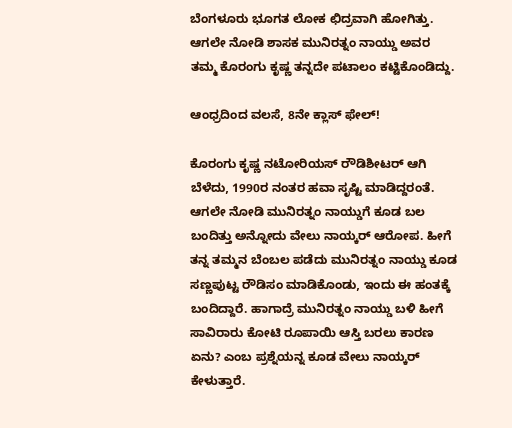ಬೆಂಗಳೂರು ಭೂಗತ ಲೋಕ ಛಿದ್ರವಾಗಿ ಹೋಗಿತ್ತು. ಆಗಲೇ ನೋಡಿ ಶಾಸಕ ಮುನಿರತ್ನಂ ನಾಯ್ಡು ಅವರ ತಮ್ಮ ಕೊರಂಗು ಕೃಷ್ಣ ತನ್ನದೇ ಪಟಾಲಂ ಕಟ್ಟಿಕೊಂಡಿದ್ದು.

ಆಂಧ್ರದಿಂದ ವಲಸೆ, 8ನೇ ಕ್ಲಾಸ್ ಫೇಲ್!

ಕೊರಂಗು ಕೃಷ್ಣ ನಟೋರಿಯಸ್ ರೌಡಿಶೀಟರ್ ಆಗಿ ಬೆಳೆದು, 1990ರ ನಂತರ ಹವಾ ಸೃಷ್ಟಿ ಮಾಡಿದ್ದರಂತೆ. ಆಗಲೇ ನೋಡಿ ಮುನಿರತ್ನಂ ನಾಯ್ಡುಗೆ ಕೂಡ ಬಲ ಬಂದಿತ್ತು ಅನ್ನೋದು ವೇಲು ನಾಯ್ಕರ್ ಆರೋಪ. ಹೀಗೆ ತನ್ನ ತಮ್ಮನ ಬೆಂಬಲ ಪಡೆದು ಮುನಿರತ್ನಂ ನಾಯ್ಡು ಕೂಡ ಸಣ್ಣಪುಟ್ಟ ರೌಡಿಸಂ ಮಾಡಿಕೊಂಡು, ಇಂದು ಈ ಹಂತಕ್ಕೆ ಬಂದಿದ್ದಾರೆ. ಹಾಗಾದ್ರೆ ಮುನಿರತ್ನಂ ನಾಯ್ಡು ಬಳಿ ಹೀಗೆ ಸಾವಿರಾರು ಕೋಟಿ ರೂಪಾಯಿ ಆಸ್ತಿ ಬರಲು ಕಾರಣ ಏನು? ಎಂಬ ಪ್ರಶ್ನೆಯನ್ನ ಕೂಡ ವೇಲು ನಾಯ್ಕರ್ ಕೇಳುತ್ತಾರೆ.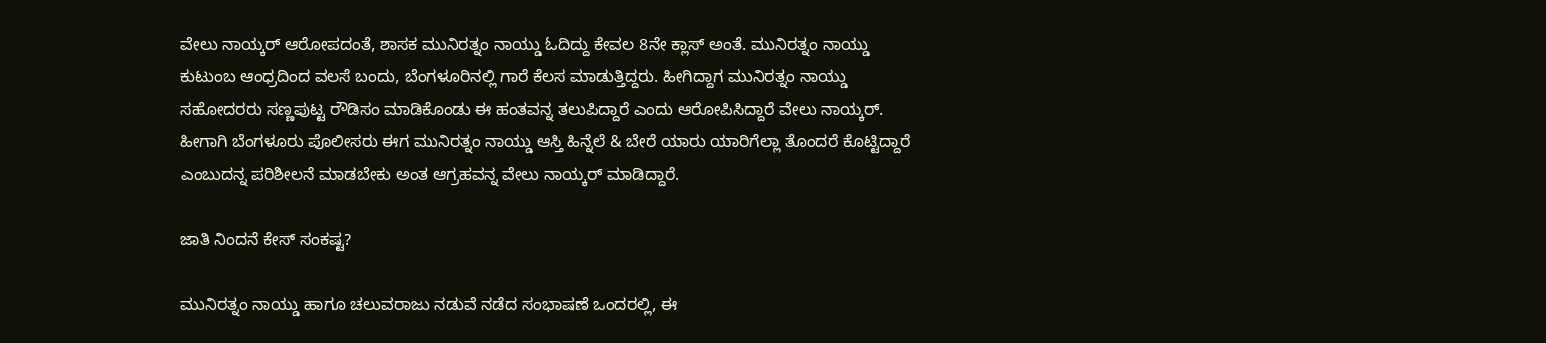ವೇಲು ನಾಯ್ಕರ್ ಆರೋಪದಂತೆ, ಶಾಸಕ ಮುನಿರತ್ನಂ ನಾಯ್ಡು ಓದಿದ್ದು ಕೇವಲ 8ನೇ ಕ್ಲಾಸ್ ಅಂತೆ. ಮುನಿರತ್ನಂ ನಾಯ್ಡು ಕುಟುಂಬ ಆಂಧ್ರದಿಂದ ವಲಸೆ ಬಂದು, ಬೆಂಗಳೂರಿನಲ್ಲಿ ಗಾರೆ ಕೆಲಸ ಮಾಡುತ್ತಿದ್ದರು. ಹೀಗಿದ್ದಾಗ ಮುನಿರತ್ನಂ ನಾಯ್ಡು ಸಹೋದರರು ಸಣ್ಣಪುಟ್ಟ ರೌಡಿಸಂ ಮಾಡಿಕೊಂಡು ಈ ಹಂತವನ್ನ ತಲುಪಿದ್ದಾರೆ ಎಂದು ಆರೋಪಿಸಿದ್ದಾರೆ ವೇಲು ನಾಯ್ಕರ್. ಹೀಗಾಗಿ ಬೆಂಗಳೂರು ಪೊಲೀಸರು ಈಗ ಮುನಿರತ್ನಂ ನಾಯ್ಡು ಆಸ್ತಿ ಹಿನ್ನೆಲೆ & ಬೇರೆ ಯಾರು ಯಾರಿಗೆಲ್ಲಾ ತೊಂದರೆ ಕೊಟ್ಟಿದ್ದಾರೆ ಎಂಬುದನ್ನ ಪರಿಶೀಲನೆ ಮಾಡಬೇಕು ಅಂತ ಆಗ್ರಹವನ್ನ ವೇಲು ನಾಯ್ಕರ್ ಮಾಡಿದ್ದಾರೆ.

ಜಾತಿ ನಿಂದನೆ ಕೇಸ್ ಸಂಕಷ್ಟ?

ಮುನಿರತ್ನಂ ನಾಯ್ಡು ಹಾಗೂ ಚಲುವರಾಜು ನಡುವೆ ನಡೆದ ಸಂಭಾಷಣೆ ಒಂದರಲ್ಲಿ, ಈ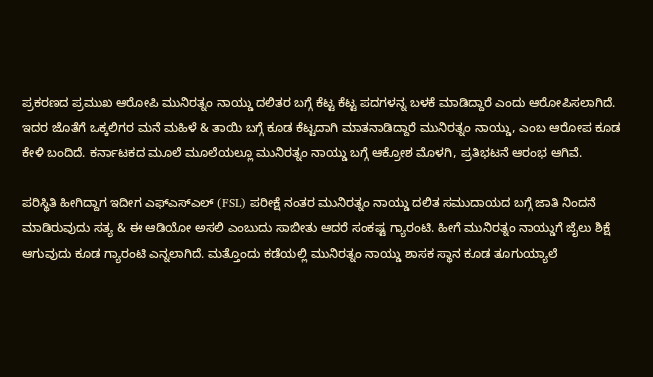ಪ್ರಕರಣದ ಪ್ರಮುಖ ಆರೋಪಿ ಮುನಿರತ್ನಂ ನಾಯ್ಡು ದಲಿತರ ಬಗ್ಗೆ ಕೆಟ್ಟ ಕೆಟ್ಟ ಪದಗಳನ್ನ ಬಳಕೆ ಮಾಡಿದ್ದಾರೆ ಎಂದು ಆರೋಪಿಸಲಾಗಿದೆ. ಇದರ ಜೊತೆಗೆ ಒಕ್ಕಲಿಗರ ಮನೆ ಮಹಿಳೆ & ತಾಯಿ ಬಗ್ಗೆ ಕೂಡ ಕೆಟ್ಟದಾಗಿ ಮಾತನಾಡಿದ್ದಾರೆ ಮುನಿರತ್ನಂ ನಾಯ್ಡು, ಎಂಬ ಆರೋಪ ಕೂಡ ಕೇಳಿ ಬಂದಿದೆ. ಕರ್ನಾಟಕದ ಮೂಲೆ ಮೂಲೆಯಲ್ಲೂ ಮುನಿರತ್ನಂ ನಾಯ್ಡು ಬಗ್ಗೆ ಆಕ್ರೋಶ ಮೊಳಗಿ, ಪ್ರತಿಭಟನೆ ಆರಂಭ ಆಗಿವೆ.

ಪರಿಸ್ಥಿತಿ ಹೀಗಿದ್ದಾಗ ಇದೀಗ ಎಫ್‌ಎಸ್‌ಎಲ್ (FSL) ಪರೀಕ್ಷೆ ನಂತರ ಮುನಿರತ್ನಂ ನಾಯ್ಡು ದಲಿತ ಸಮುದಾಯದ ಬಗ್ಗೆ ಜಾತಿ ನಿಂದನೆ ಮಾಡಿರುವುದು ಸತ್ಯ & ಈ ಆಡಿಯೋ ಅಸಲಿ ಎಂಬುದು ಸಾಬೀತು ಆದರೆ ಸಂಕಷ್ಟ ಗ್ಯಾರಂಟಿ. ಹೀಗೆ ಮುನಿರತ್ನಂ ನಾಯ್ಡುಗೆ ಜೈಲು ಶಿಕ್ಷೆ ಆಗುವುದು ಕೂಡ ಗ್ಯಾರಂಟಿ ಎನ್ನಲಾಗಿದೆ. ಮತ್ತೊಂದು ಕಡೆಯಲ್ಲಿ ಮುನಿರತ್ನಂ ನಾಯ್ಡು ಶಾಸಕ ಸ್ಥಾನ ಕೂಡ ತೂಗುಯ್ಯಾಲೆ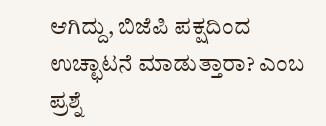ಆಗಿದ್ದು, ಬಿಜೆಪಿ ಪಕ್ಷದಿಂದ ಉಚ್ಛಾಟನೆ ಮಾಡುತ್ತಾರಾ? ಎಂಬ ಪ್ರಶ್ನೆ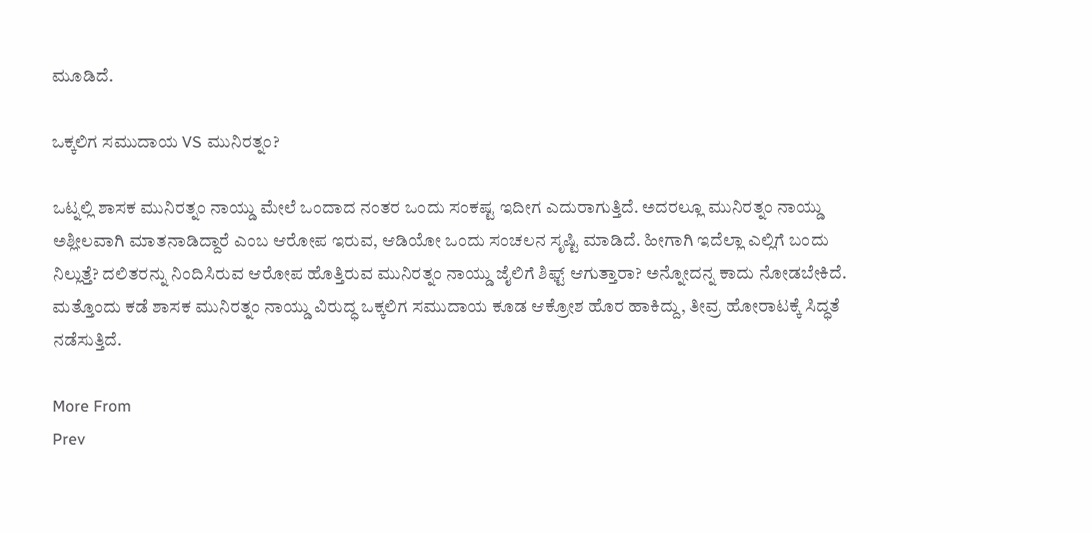ಮೂಡಿದೆ.

ಒಕ್ಕಲಿಗ ಸಮುದಾಯ VS ಮುನಿರತ್ನಂ?

ಒಟ್ನಲ್ಲಿ ಶಾಸಕ ಮುನಿರತ್ನಂ ನಾಯ್ಡು ಮೇಲೆ ಒಂದಾದ ನಂತರ ಒಂದು ಸಂಕಷ್ಟ ಇದೀಗ ಎದುರಾಗುತ್ತಿದೆ. ಅದರಲ್ಲೂ ಮುನಿರತ್ನಂ ನಾಯ್ಡು ಅಶ್ಲೀಲವಾಗಿ ಮಾತನಾಡಿದ್ದಾರೆ ಎಂಬ ಆರೋಪ ಇರುವ, ಆಡಿಯೋ ಒಂದು ಸಂಚಲನ ಸೃಷ್ಟಿ ಮಾಡಿದೆ. ಹೀಗಾಗಿ ಇದೆಲ್ಲಾ ಎಲ್ಲಿಗೆ ಬಂದು ನಿಲ್ಲುತ್ತೆ? ದಲಿತರನ್ನು ನಿಂದಿಸಿರುವ ಆರೋಪ ಹೊತ್ತಿರುವ ಮುನಿರತ್ನಂ ನಾಯ್ಡು ಜೈಲಿಗೆ ಶಿಫ್ಟ್ ಆಗುತ್ತಾರಾ? ಅನ್ನೋದನ್ನ ಕಾದು ನೋಡಬೇಕಿದೆ. ಮತ್ತೊಂದು ಕಡೆ ಶಾಸಕ ಮುನಿರತ್ನಂ ನಾಯ್ಡು ವಿರುದ್ಧ ಒಕ್ಕಲಿಗ ಸಮುದಾಯ ಕೂಡ ಆಕ್ರೋಶ ಹೊರ ಹಾಕಿದ್ದು, ತೀವ್ರ ಹೋರಾಟಕ್ಕೆ ಸಿದ್ಧತೆ ನಡೆಸುತ್ತಿದೆ.

More From
Prev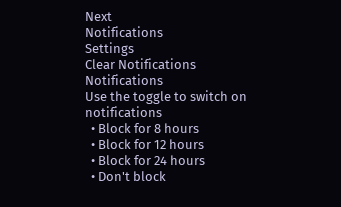Next
Notifications
Settings
Clear Notifications
Notifications
Use the toggle to switch on notifications
  • Block for 8 hours
  • Block for 12 hours
  • Block for 24 hours
  • Don't block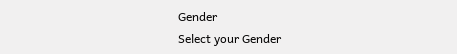Gender
Select your Gender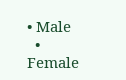• Male
  • Female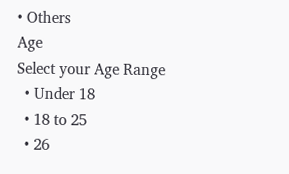• Others
Age
Select your Age Range
  • Under 18
  • 18 to 25
  • 26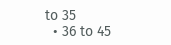to 35
  • 36 to 45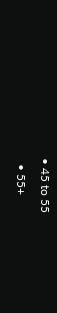• 45 to 55
  • 55+